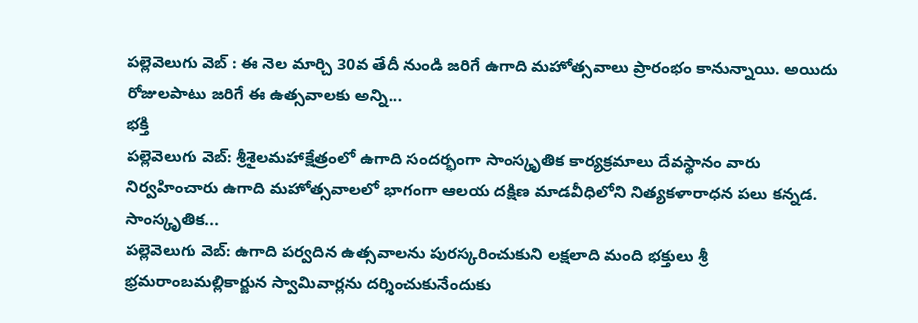పల్లెవెలుగు వెబ్ : ఈ నెల మార్చి 30వ తేదీ నుండి జరిగే ఉగాది మహోత్సవాలు ప్రారంభం కానున్నాయి. అయిదు రోజులపాటు జరిగే ఈ ఉత్సవాలకు అన్ని...
భక్తి
పల్లెవెలుగు వెబ్: శ్రీశైలమహాక్షేత్రంలో ఉగాది సందర్భంగా సాంస్కృతిక కార్యక్రమాలు దేవస్థానం వారు నిర్వహించారు ఉగాది మహోత్సవాలలో భాగంగా ఆలయ దక్షిణ మాడవీధిలోని నిత్యకళారాధన పలు కన్నడ. సాంస్కృతిక...
పల్లెవెలుగు వెబ్: ఉగాది పర్వదిన ఉత్సవాలను పురస్కరించుకుని లక్షలాది మంది భక్తులు శ్రీ భ్రమరాంబమల్లికార్జున స్వామివార్లను దర్శించుకునేందుకు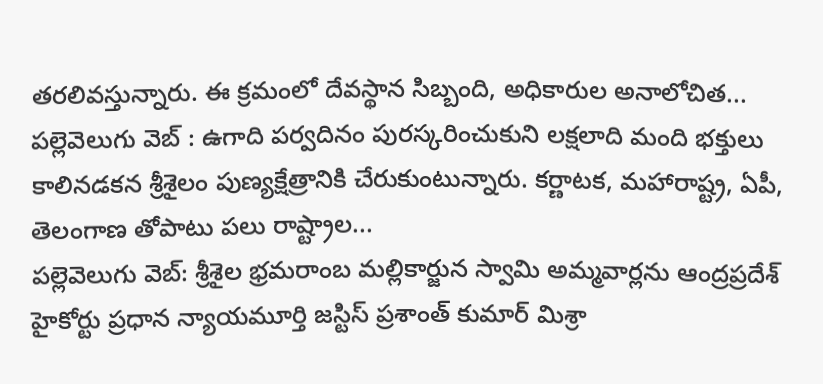తరలివస్తున్నారు. ఈ క్రమంలో దేవస్థాన సిబ్బంది, అధికారుల అనాలోచిత...
పల్లెవెలుగు వెబ్ : ఉగాది పర్వదినం పురస్కరించుకుని లక్షలాది మంది భక్తులు కాలినడకన శ్రీశైలం పుణ్యక్షేత్రానికి చేరుకుంటున్నారు. కర్ణాటక, మహారాష్ట్ర, ఏపీ, తెలంగాణ తోపాటు పలు రాష్ట్రాల...
పల్లెవెలుగు వెబ్: శ్రీశైల భ్రమరాంబ మల్లికార్జున స్వామి అమ్మవార్లను ఆంద్రప్రదేశ్ హైకోర్టు ప్రధాన న్యాయమూర్తి జస్టిస్ ప్రశాంత్ కుమార్ మిశ్రా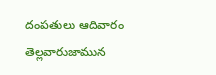దంపతులు ఆదివారం తెల్లవారుజామున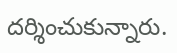దర్శించుకున్నారు.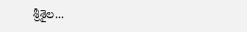శ్రీశైల...